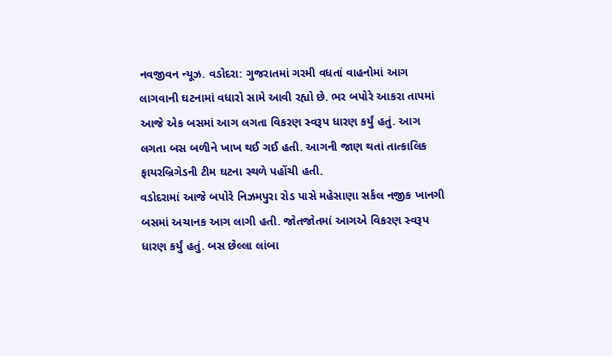નવજીવન ન્યૂઝ. વડોદરા: ગુજરાતમાં ગરમી વધતાં વાહનોમાં આગ લાગવાની ઘટનામાં વધારો સામે આવી રહ્યો છે. ભર બપોરે આકરા તાપમાં આજે એક બસમાં આગ લગતા વિકરણ સ્વરૂપ ધારણ કર્યું હતું. આગ લગતા બસ બળીને ખાખ થઈ ગઈ હતી. આગની જાણ થતાં તાત્કાલિક ફાયરબ્રિગેડની ટીમ ઘટના સ્થળે પહોંચી હતી.
વડોદરામાં આજે બપોરે નિઝમપુરા રોડ પાસે મહેસાણા સર્કલ નજીક ખાનગી બસમાં અચાનક આગ લાગી હતી. જોતજોતમાં આગએ વિકરણ સ્વરૂપ ધારણ કર્યું હતું. બસ છેલ્લા લાંબા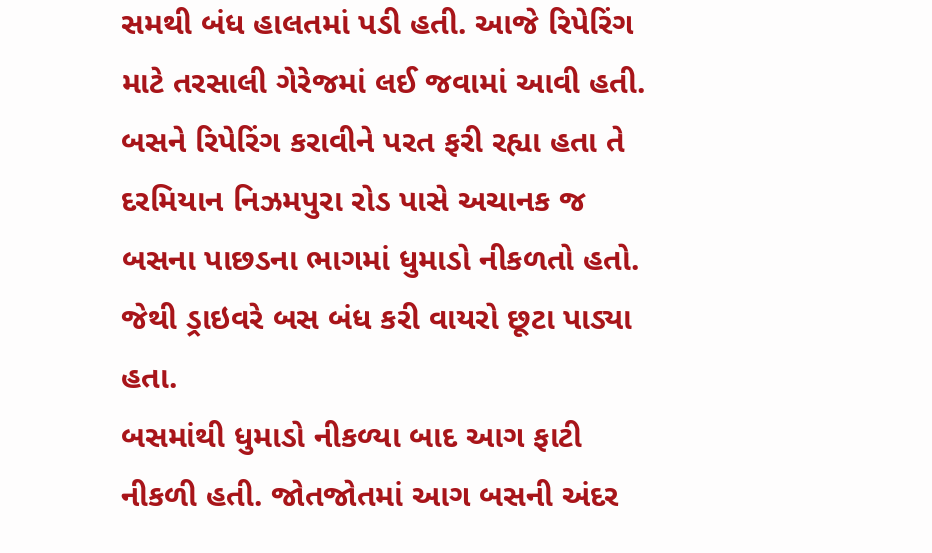સમથી બંધ હાલતમાં પડી હતી. આજે રિપેરિંગ માટે તરસાલી ગેરેજમાં લઈ જવામાં આવી હતી. બસને રિપેરિંગ કરાવીને પરત ફરી રહ્યા હતા તે દરમિયાન નિઝમપુરા રોડ પાસે અચાનક જ બસના પાછડના ભાગમાં ધુમાડો નીકળતો હતો. જેથી ડ્રાઇવરે બસ બંધ કરી વાયરો છૂટા પાડ્યા હતા.
બસમાંથી ધુમાડો નીકળ્યા બાદ આગ ફાટી નીકળી હતી. જોતજોતમાં આગ બસની અંદર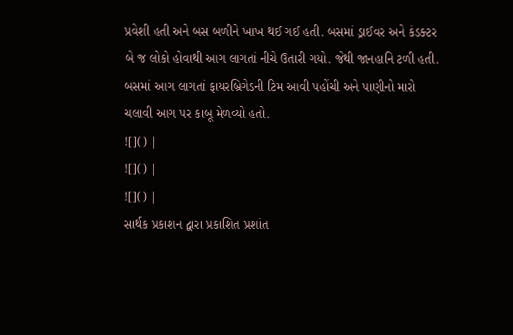પ્રવેશી હતી અને બસ બળીને ખાખ થઈ ગઈ હતી. બસમાં ડ્રાઈવર અને કંડક્ટર બે જ લોકો હોવાથી આગ લાગતાં નીચે ઉતારી ગયો. જેથી જાનહાનિ ટળી હતી. બસમાં આગ લાગતાં ફાયરબ્રિગેડની ટિમ આવી પહોંચી અને પાણીનો મારો ચલાવી આગ પર કાબૂ મેળવ્યો હતો.
![]() |
![]() |
![]() |
સાર્થક પ્રકાશન દ્વારા પ્રકાશિત પ્રશાંત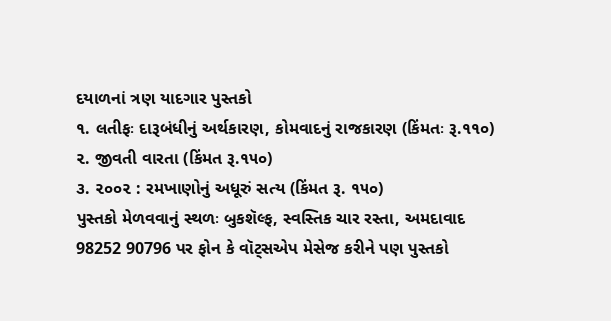દયાળનાં ત્રણ યાદગાર પુસ્તકો
૧. લતીફઃ દારૂબંધીનું અર્થકારણ, કોમવાદનું રાજકારણ (કિંમતઃ રૂ.૧૧૦)
૨. જીવતી વારતા (કિંમત રૂ.૧૫૦)
૩. ૨૦૦૨ : રમખાણોનું અધૂરું સત્ય (કિંમત રૂ. ૧૫૦)
પુસ્તકો મેળવવાનું સ્થળઃ બુકશૅલ્ફ, સ્વસ્તિક ચાર રસ્તા, અમદાવાદ
98252 90796 પર ફોન કે વૉટ્સએપ મેસેજ કરીને પણ પુસ્તકો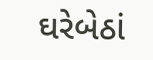ઘરેબેઠાં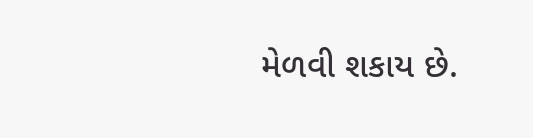મેળવી શકાય છે.